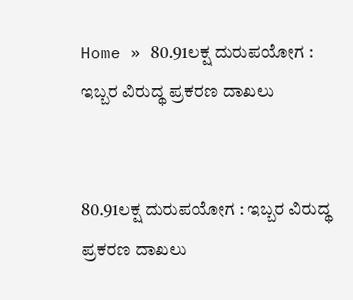Home » 80.91ಲಕ್ಷ ದುರುಪಯೋಗ : ಇಬ್ಬರ ವಿರುದ್ಥ ಪ್ರಕರಣ ದಾಖಲು


80.91ಲಕ್ಷ ದುರುಪಯೋಗ : ಇಬ್ಬರ ವಿರುದ್ಥ ಪ್ರಕರಣ ದಾಖಲು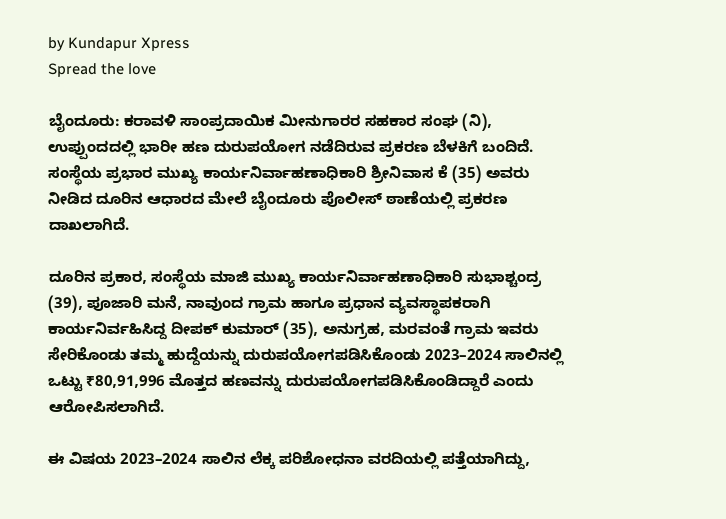by Kundapur Xpress
Spread the love

ಬೈಂದೂರು: ಕರಾವಳಿ ಸಾಂಪ್ರದಾಯಿಕ ಮೀನುಗಾರರ ಸಹಕಾರ ಸಂಘ (ನಿ), ಉಪ್ಪುಂದದಲ್ಲಿ ಭಾರೀ ಹಣ ದುರುಪಯೋಗ ನಡೆದಿರುವ ಪ್ರಕರಣ ಬೆಳಕಿಗೆ ಬಂದಿದೆ. ಸಂಸ್ಥೆಯ ಪ್ರಭಾರ ಮುಖ್ಯ ಕಾರ್ಯನಿರ್ವಾಹಣಾಧಿಕಾರಿ ಶ್ರೀನಿವಾಸ ಕೆ (35) ಅವರು ನೀಡಿದ ದೂರಿನ ಆಧಾರದ ಮೇಲೆ ಬೈಂದೂರು ಪೊಲೀಸ್ ಠಾಣೆಯಲ್ಲಿ ಪ್ರಕರಣ ದಾಖಲಾಗಿದೆ.

ದೂರಿನ ಪ್ರಕಾರ, ಸಂಸ್ಥೆಯ ಮಾಜಿ ಮುಖ್ಯ ಕಾರ್ಯನಿರ್ವಾಹಣಾಧಿಕಾರಿ ಸುಭಾಶ್ಚಂದ್ರ (39), ಪೂಜಾರಿ ಮನೆ, ನಾವುಂದ ಗ್ರಾಮ ಹಾಗೂ ಪ್ರಧಾನ ವ್ಯವಸ್ಥಾಪಕರಾಗಿ ಕಾರ್ಯನಿರ್ವಹಿಸಿದ್ದ ದೀಪಕ್ ಕುಮಾರ್ (35), ಅನುಗ್ರಹ, ಮರವಂತೆ ಗ್ರಾಮ ಇವರು ಸೇರಿಕೊಂಡು ತಮ್ಮ ಹುದ್ದೆಯನ್ನು ದುರುಪಯೋಗಪಡಿಸಿಕೊಂಡು 2023–2024 ಸಾಲಿನಲ್ಲಿ ಒಟ್ಟು ₹80,91,996 ಮೊತ್ತದ ಹಣವನ್ನು ದುರುಪಯೋಗಪಡಿಸಿಕೊಂಡಿದ್ದಾರೆ ಎಂದು ಆರೋಪಿಸಲಾಗಿದೆ.

ಈ ವಿಷಯ 2023–2024 ಸಾಲಿನ ಲೆಕ್ಕ ಪರಿಶೋಧನಾ ವರದಿಯಲ್ಲಿ ಪತ್ತೆಯಾಗಿದ್ದು,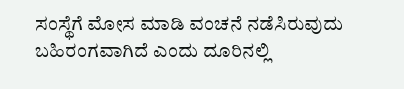ಸಂಸ್ಥೆಗೆ ಮೋಸ ಮಾಡಿ ವಂಚನೆ ನಡೆಸಿರುವುದು ಬಹಿರಂಗವಾಗಿದೆ ಎಂದು ದೂರಿನಲ್ಲಿ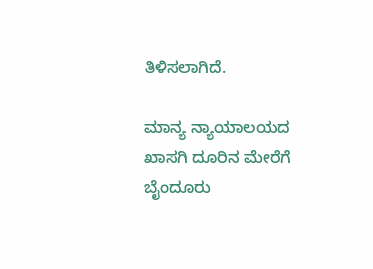ತಿಳಿಸಲಾಗಿದೆ.

ಮಾನ್ಯ ನ್ಯಾಯಾಲಯದ ಖಾಸಗಿ ದೂರಿನ ಮೇರೆಗೆ ಬೈಂದೂರು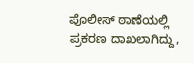ಪೊಲೀಸ್ ಠಾಣೆಯಲ್ಲಿ ಪ್ರಕರಣ ದಾಖಲಾಗಿದ್ದು,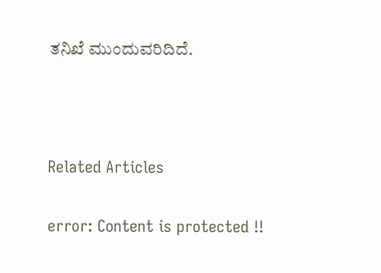ತನಿಖೆ ಮುಂದುವರಿದಿದೆ.



Related Articles

error: Content is protected !!